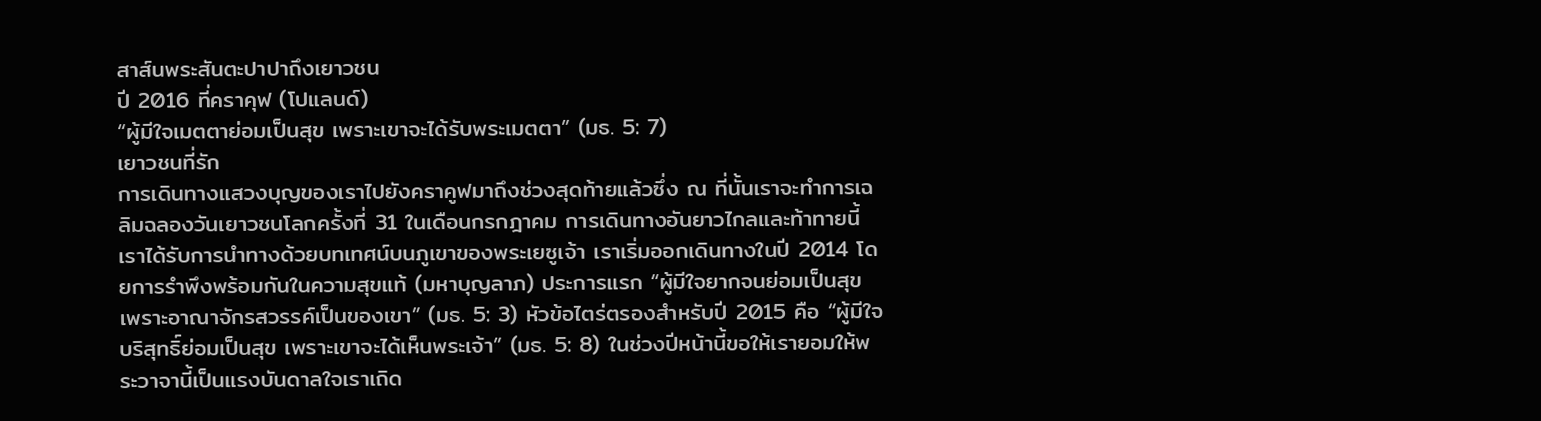สาส์นพระสันตะปาปาถึงเยาวชน
ปี 2016 ที่คราคุฟ (โปแลนด์)
“ผู้มีใจเมตตาย่อมเป็นสุข เพราะเขาจะได้รับพระเมตตา” (มธ. 5: 7)
เยาวชนที่รัก
การเดินทางแสวงบุญของเราไปยังคราคูฟมาถึงช่วงสุดท้ายแล้วซึ่ง ณ ที่นั้นเราจะทำการเฉลิมฉลองวันเยาวชนโลกครั้งที่ 31 ในเดือนกรกฎาคม การเดินทางอันยาวไกลและท้าทายนี้เราได้รับการนำทางด้วยบทเทศน์บนภูเขาของพระเยซูเจ้า เราเริ่มออกเดินทางในปี 2014 โดยการรำพึงพร้อมกันในความสุขแท้ (มหาบุญลาภ) ประการแรก “ผู้มีใจยากจนย่อมเป็นสุข เพราะอาณาจักรสวรรค์เป็นของเขา” (มธ. 5: 3) หัวข้อไตร่ตรองสำหรับปี 2015 คือ “ผู้มีใจบริสุทธิ์ย่อมเป็นสุข เพราะเขาจะได้เห็นพระเจ้า” (มธ. 5: 8) ในช่วงปีหน้านี้ขอให้เรายอมให้พระวาจานี้เป็นแรงบันดาลใจเราเถิด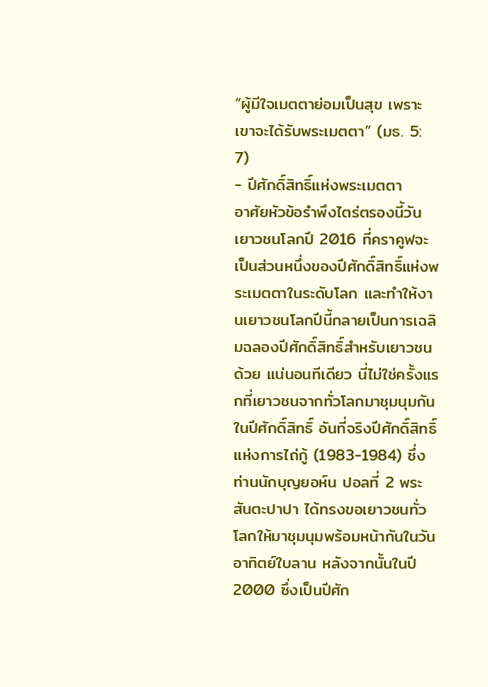“ผู้มีใจเมตตาย่อมเป็นสุข เพราะเขาจะได้รับพระเมตตา” (มธ. 5: 7)
- ปีศักดิ์สิทธิ์แห่งพระเมตตา
อาศัยหัวข้อรำพึงไตร่ตรองนี้วันเยาวชนโลกปี 2016 ที่คราคูฟจะเป็นส่วนหนึ่งของปีศักดิ์สิทธิ์แห่งพระเมตตาในระดับโลก และทำให้งานเยาวชนโลกปีนี้กลายเป็นการเฉลิมฉลองปีศักดิ์สิทธิ์สำหรับเยาวชนด้วย แน่นอนทีเดียว นี่ไม่ใช่ครั้งแรกที่เยาวชนจากทั่วโลกมาชุมนุมกันในปีศักดิ์สิทธิ์ อันที่จริงปีศักดิ์สิทธิ์แห่งการไถ่กู้ (1983-1984) ซึ่งท่านนักบุญยอห์น ปอลที่ 2 พระสันตะปาปา ได้ทรงขอเยาวชนทั่วโลกให้มาชุมนุมพร้อมหน้ากันในวันอาทิตย์ใบลาน หลังจากนั้นในปี 2000 ซึ่งเป็นปีศัก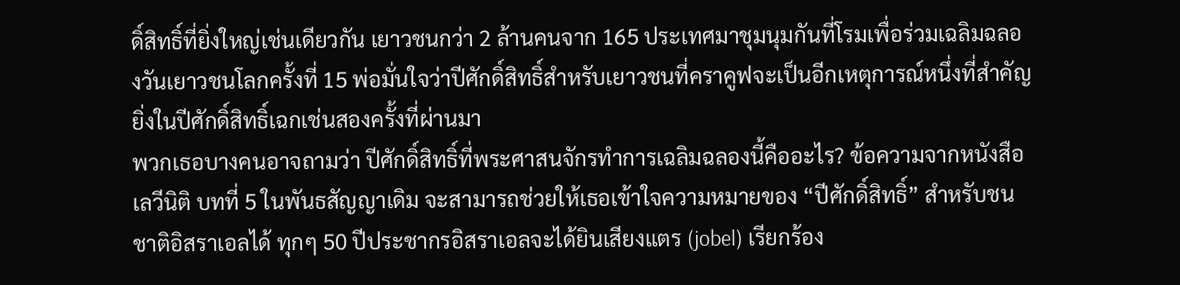ดิ์สิทธิ์ที่ยิ่งใหญ่เช่นเดียวกัน เยาวชนกว่า 2 ล้านคนจาก 165 ประเทศมาชุมนุมกันที่โรมเพื่อร่วมเฉลิมฉลองวันเยาวชนโลกครั้งที่ 15 พ่อมั่นใจว่าปีศักดิ์สิทธิ์สำหรับเยาวชนที่คราคูฟจะเป็นอีกเหตุการณ์หนึ่งที่สำคัญยิ่งในปีศักดิ์สิทธิ์เฉกเช่นสองครั้งที่ผ่านมา
พวกเธอบางคนอาจถามว่า ปีศักดิ์สิทธิ์ที่พระศาสนจักรทำการเฉลิมฉลองนี้คืออะไร? ข้อความจากหนังสือ เลวีนิติ บทที่ 5 ในพันธสัญญาเดิม จะสามารถช่วยให้เธอเข้าใจความหมายของ “ปีศักดิ์สิทธิ์” สำหรับชนชาติอิสราเอลได้ ทุกๆ 50 ปีประชากรอิสราเอลจะได้ยินเสียงแตร (jobel) เรียกร้อง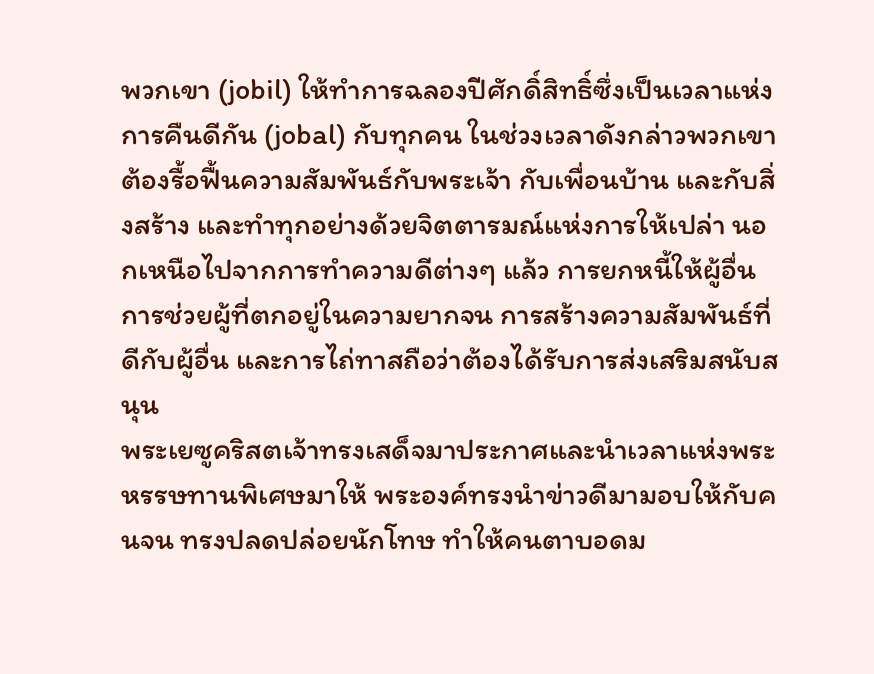พวกเขา (jobil) ให้ทำการฉลองปีศักดิ์สิทธิ์ซึ่งเป็นเวลาแห่งการคืนดีกัน (jobal) กับทุกคน ในช่วงเวลาดังกล่าวพวกเขาต้องรื้อฟื้นความสัมพันธ์กับพระเจ้า กับเพื่อนบ้าน และกับสิ่งสร้าง และทำทุกอย่างด้วยจิตตารมณ์แห่งการให้เปล่า นอกเหนือไปจากการทำความดีต่างๆ แล้ว การยกหนี้ให้ผู้อื่น การช่วยผู้ที่ตกอยู่ในความยากจน การสร้างความสัมพันธ์ที่ดีกับผู้อื่น และการไถ่ทาสถือว่าต้องได้รับการส่งเสริมสนับสนุน
พระเยซูคริสตเจ้าทรงเสด็จมาประกาศและนำเวลาแห่งพระหรรษทานพิเศษมาให้ พระองค์ทรงนำข่าวดีมามอบให้กับคนจน ทรงปลดปล่อยนักโทษ ทำให้คนตาบอดม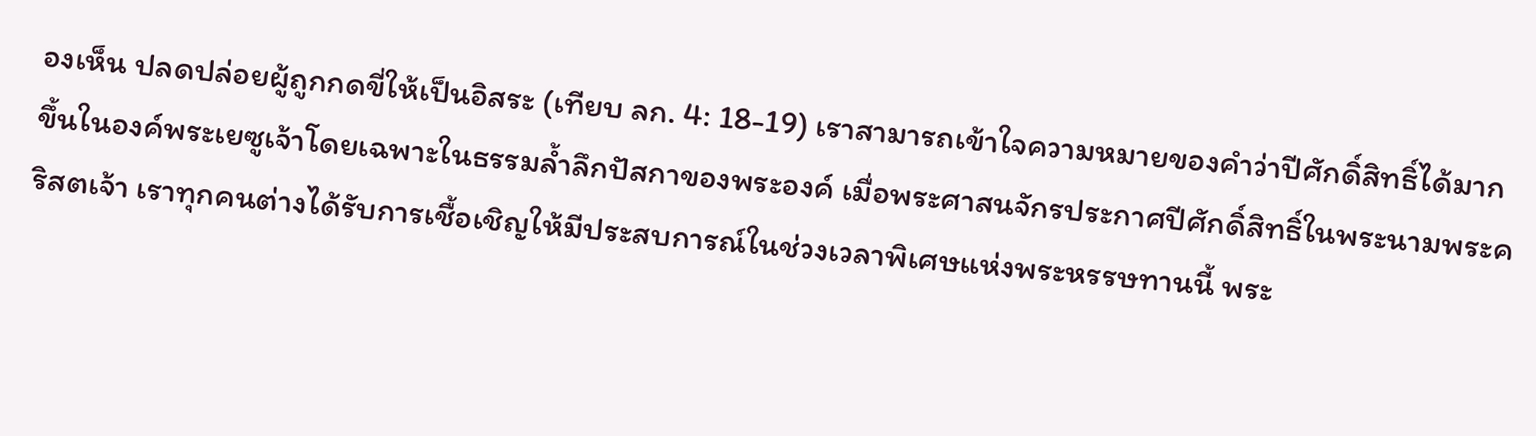องเห็น ปลดปล่อยผู้ถูกกดขี่ให้เป็นอิสระ (เทียบ ลก. 4: 18-19) เราสามารถเข้าใจความหมายของคำว่าปีศักดิ์สิทธิ์ได้มากขึ้นในองค์พระเยซูเจ้าโดยเฉพาะในธรรมล้ำลึกปัสกาของพระองค์ เมื่อพระศาสนจักรประกาศปีศักดิ์สิทธิ์ในพระนามพระคริสตเจ้า เราทุกคนต่างได้รับการเชื้อเชิญให้มีประสบการณ์ในช่วงเวลาพิเศษแห่งพระหรรษทานนี้ พระ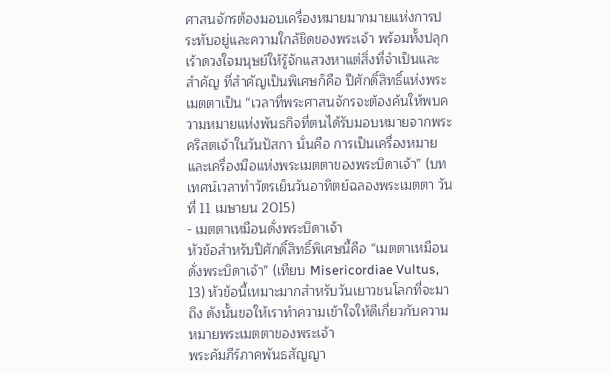ศาสนจักรต้องมอบเครื่องหมายมากมายแห่งการประทับอยู่และความใกล้ชิดของพระเจ้า พร้อมทั้งปลุกเร้าดวงใจมนุษย์ให้รู้จักแสวงหาแต่สิ่งที่จำเป็นและสำคัญ ที่สำคัญเป็นพิเศษก็คือ ปีศักดิ์สิทธิ์แห่งพระเมตตาเป็น “เวลาที่พระศาสนจักรจะต้องค้นให้พบความหมายแห่งพันธกิจที่ตนได้รับมอบหมายจากพระคริสตเจ้าในวันปัสกา นั่นคือ การเป็นเครื่องหมายและเครื่องมือแห่งพระเมตตาของพระบิดาเจ้า” (บทเทศน์เวลาทำวัตรเย็นวันอาทิตย์ฉลองพระเมตตา วันที่ 11 เมษายน 2015)
- เมตตาเหมือนดั่งพระบิดาเจ้า
หัวข้อสำหรับปีศักดิ์สิทธิ์พิเศษนี้คือ “เมตตาเหมือนดั่งพระบิดาเจ้า” (เทียบ Misericordiae Vultus, 13) หัวข้อนี้เหมาะมากสำหรับวันเยาวชนโลกที่จะมาถึง ดังนั้นขอให้เราทำความเข้าใจให้ดีเกี่ยวกับความหมายพระเมตตาของพระเจ้า
พระคัมภีร์ภาคพันธสัญญา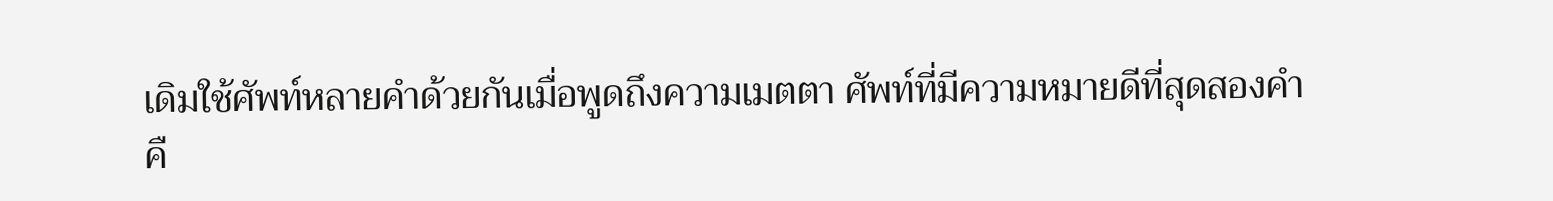เดิมใช้ศัพท์หลายคำด้วยกันเมื่อพูดถึงความเมตตา ศัพท์ที่มีความหมายดีที่สุดสองคำคื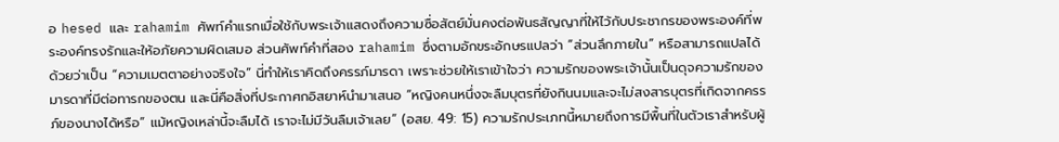อ hesed และ rahamim ศัพท์คำแรกเมื่อใช้กับพระเจ้าแสดงถึงความซื่อสัตย์มั่นคงต่อพันธสัญญาที่ให้ไว้กับประชากรของพระองค์ที่พระองค์ทรงรักและให้อภัยความผิดเสมอ ส่วนศัพท์คำที่สอง rahamim ซึ่งตามอักขระอักษรแปลว่า “ส่วนลึกภายใน” หรือสามารถแปลได้ด้วยว่าเป็น “ความเมตตาอย่างจริงใจ” นี่ทำให้เราคิดถึงครรภ์มารดา เพราะช่วยให้เราเข้าใจว่า ความรักของพระเจ้านั้นเป็นดุจความรักของมารดาที่มีต่อทารกของตน และนี่คือสิ่งที่ประกาศกอิสยาห์นำมาเสนอ “หญิงคนหนึ่งจะลืมบุตรที่ยังกินนมและจะไม่สงสารบุตรที่เกิดจากครรภ์ของนางได้หรือ” แม้หญิงเหล่านี้จะลืมได้ เราจะไม่มีวันลืมเจ้าเลย” (อสย. 49: 15) ความรักประเภทนี้หมายถึงการมีพื้นที่ในตัวเราสำหรับผู้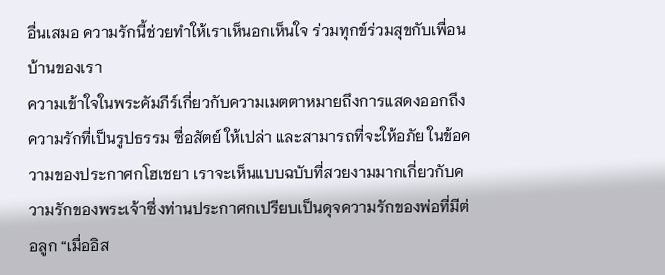อื่นเสมอ ความรักนี้ช่วยทำให้เราเห็นอกเห็นใจ ร่วมทุกข์ร่วมสุขกับเพื่อนบ้านของเรา
ความเข้าใจในพระคัมภีร์เกี่ยวกับความเมตตาหมายถึงการแสดงออกถึงความรักที่เป็นรูปธรรม ซื่อสัตย์ ให้เปล่า และสามารถที่จะให้อภัย ในข้อความของประกาศกโฮเชยา เราจะเห็นแบบฉบับที่สวยงามมากเกี่ยวกับความรักของพระเจ้าซึ่งท่านประกาศกเปรียบเป็นดุจความรักของพ่อที่มีต่อลูก “เมื่ออิส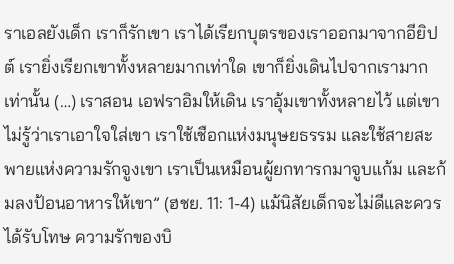ราเอลยังเด็ก เราก็รักเขา เราได้เรียกบุตรของเราออกมาจากอียิปต์ เรายิ่งเรียกเขาทั้งหลายมากเท่าใด เขาก็ยิ่งเดินไปจากเรามากเท่านั้น (…) เราสอน เอฟราอิมให้เดิน เราอุ้มเขาทั้งหลายไว้ แต่เขาไม่รู้ว่าเราเอาใจใส่เขา เราใช้เชือกแห่งมนุษยธรรม และใช้สายสะพายแห่งความรักจูงเขา เราเป็นเหมือนผู้ยกทารกมาจูบแก้ม และก้มลงป้อนอาหารให้เขา” (ฮชย. 11: 1-4) แม้นิสัยเด็กจะไม่ดีและควรได้รับโทษ ความรักของบิ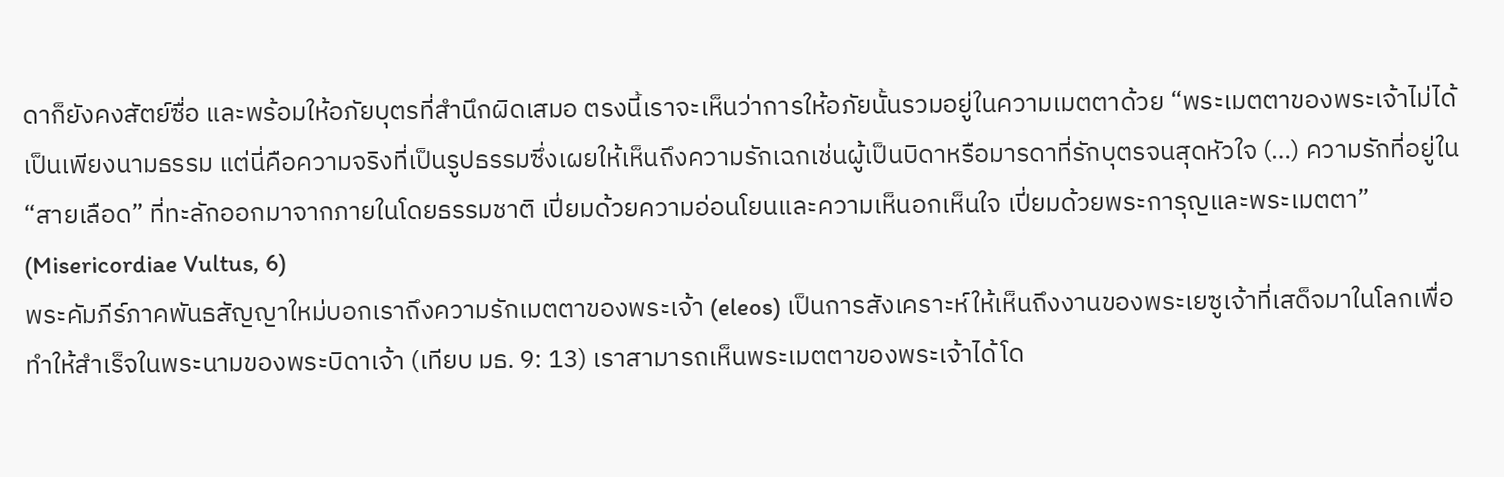ดาก็ยังคงสัตย์ซื่อ และพร้อมให้อภัยบุตรที่สำนึกผิดเสมอ ตรงนี้เราจะเห็นว่าการให้อภัยนั้นรวมอยู่ในความเมตตาด้วย “พระเมตตาของพระเจ้าไม่ได้เป็นเพียงนามธรรม แต่นี่คือความจริงที่เป็นรูปธรรมซึ่งเผยให้เห็นถึงความรักเฉกเช่นผู้เป็นบิดาหรือมารดาที่รักบุตรจนสุดหัวใจ (…) ความรักที่อยู่ใน “สายเลือด” ที่ทะลักออกมาจากภายในโดยธรรมชาติ เปี่ยมด้วยความอ่อนโยนและความเห็นอกเห็นใจ เปี่ยมด้วยพระการุญและพระเมตตา” (Misericordiae Vultus, 6)
พระคัมภีร์ภาคพันธสัญญาใหม่บอกเราถึงความรักเมตตาของพระเจ้า (eleos) เป็นการสังเคราะห์ให้เห็นถึงงานของพระเยซูเจ้าที่เสด็จมาในโลกเพื่อทำให้สำเร็จในพระนามของพระบิดาเจ้า (เทียบ มธ. 9: 13) เราสามารถเห็นพระเมตตาของพระเจ้าได้โด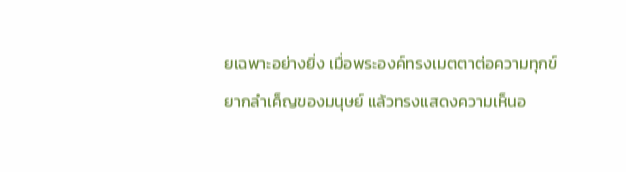ยเฉพาะอย่างยิ่ง เมื่อพระองค์ทรงเมตตาต่อความทุกข์ยากลำเค็ญของมนุษย์ แล้วทรงแสดงความเห็นอ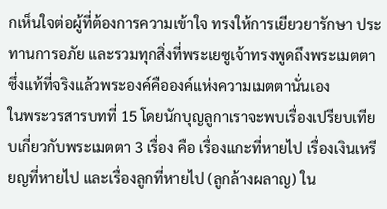กเห็นใจต่อผู้ที่ต้องการความเข้าใจ ทรงให้การเยียวยารักษา ประทานการอภัย และรวมทุกสิ่งที่พระเยซูเจ้าทรงพูดถึงพระเมตตา ซึ่งแท้ที่จริงแล้วพระองค์คือองค์แห่งความเมตตานั่นเอง
ในพระวรสารบทที่ 15 โดยนักบุญลูกาเราจะพบเรื่องเปรียบเทียบเกี่ยวกับพระเมตตา 3 เรื่อง คือ เรื่องแกะที่หายไป เรื่องเงินเหรียญที่หายไป และเรื่องลูกที่หายไป (ลูกล้างผลาญ) ใน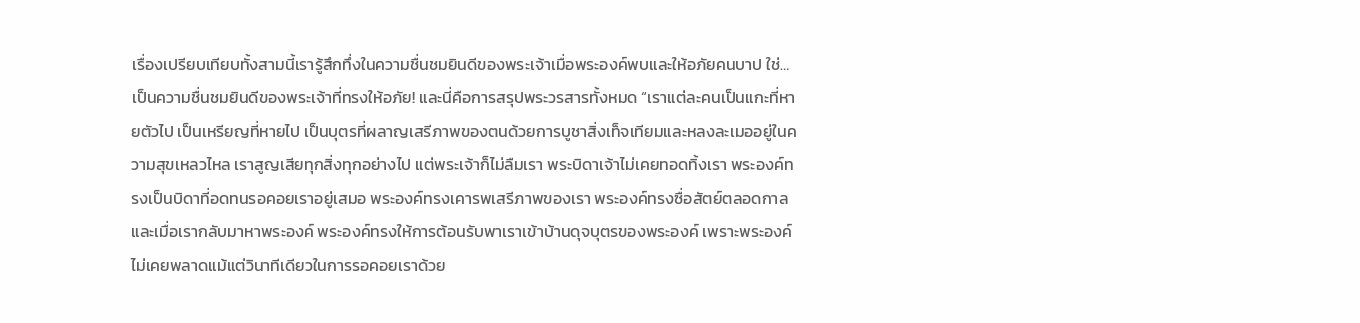เรื่องเปรียบเทียบทั้งสามนี้เรารู้สึกทึ่งในความชื่นชมยินดีของพระเจ้าเมื่อพระองค์พบและให้อภัยคนบาป ใช่…เป็นความชื่นชมยินดีของพระเจ้าที่ทรงให้อภัย! และนี่คือการสรุปพระวรสารทั้งหมด “เราแต่ละคนเป็นแกะที่หายตัวไป เป็นเหรียญที่หายไป เป็นบุตรที่ผลาญเสรีภาพของตนด้วยการบูชาสิ่งเท็จเทียมและหลงละเมออยู่ในความสุขเหลวไหล เราสูญเสียทุกสิ่งทุกอย่างไป แต่พระเจ้าก็ไม่ลืมเรา พระบิดาเจ้าไม่เคยทอดทิ้งเรา พระองค์ทรงเป็นบิดาที่อดทนรอคอยเราอยู่เสมอ พระองค์ทรงเคารพเสรีภาพของเรา พระองค์ทรงซื่อสัตย์ตลอดกาล และเมื่อเรากลับมาหาพระองค์ พระองค์ทรงให้การต้อนรับพาเราเข้าบ้านดุจบุตรของพระองค์ เพราะพระองค์ไม่เคยพลาดแม้แต่วินาทีเดียวในการรอคอยเราด้วย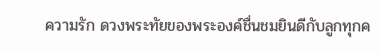ความรัก ดวงพระทัยของพระองค์ชื่นชมยินดีกับลูกทุกค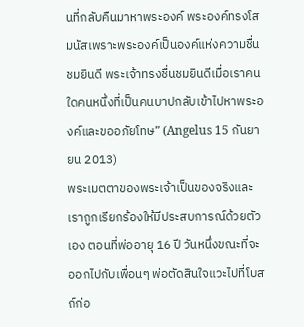นที่กลับคืนมาหาพระองค์ พระองค์ทรงโสมนัสเพราะพระองค์เป็นองค์แห่งความชื่นชมยินดี พระเจ้าทรงชื่นชมยินดีเมื่อเราคนใดคนหนึ่งที่เป็นคนบาปกลับเข้าไปหาพระองค์และขออภัยโทษ” (Angelus 15 กันยายน 2013)
พระเมตตาของพระเจ้าเป็นของจริงและเราถูกเรียกร้องให้มีประสบการณ์ด้วยตัวเอง ตอนที่พ่ออายุ 16 ปี วันหนึ่งขณะที่จะออกไปกับเพื่อนๆ พ่อตัดสินใจแวะไปที่โบสถ์ก่อ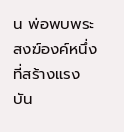น พ่อพบพระสงฆ์องค์หนึ่งที่สร้างแรงบัน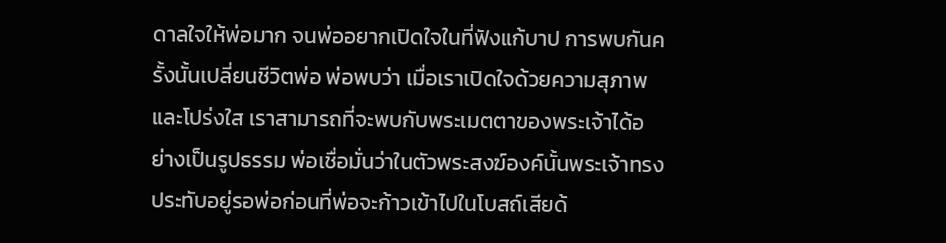ดาลใจให้พ่อมาก จนพ่ออยากเปิดใจในที่ฟังแก้บาป การพบกันครั้งนั้นเปลี่ยนชีวิตพ่อ พ่อพบว่า เมื่อเราเปิดใจด้วยความสุภาพและโปร่งใส เราสามารถที่จะพบกับพระเมตตาของพระเจ้าได้อย่างเป็นรูปธรรม พ่อเชื่อมั่นว่าในตัวพระสงฆ์องค์นั้นพระเจ้าทรงประทับอยู่รอพ่อก่อนที่พ่อจะก้าวเข้าไปในโบสถ์เสียด้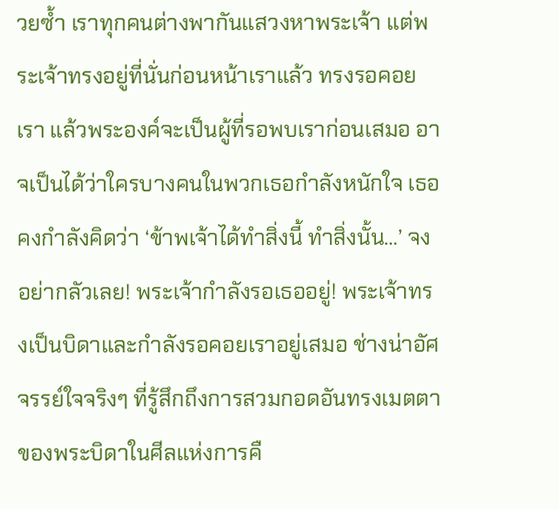วยซ้ำ เราทุกคนต่างพากันแสวงหาพระเจ้า แต่พระเจ้าทรงอยู่ที่นั่นก่อนหน้าเราแล้ว ทรงรอคอยเรา แล้วพระองค์จะเป็นผู้ที่รอพบเราก่อนเสมอ อาจเป็นได้ว่าใครบางคนในพวกเธอกำลังหนักใจ เธอคงกำลังคิดว่า ‘ข้าพเจ้าได้ทำสิ่งนี้ ทำสิ่งนั้น…’ จงอย่ากลัวเลย! พระเจ้ากำลังรอเธออยู่! พระเจ้าทรงเป็นบิดาและกำลังรอคอยเราอยู่เสมอ ช่างน่าอัศจรรย์ใจจริงๆ ที่รู้สึกถึงการสวมกอดอันทรงเมตตาของพระบิดาในศีลแห่งการคื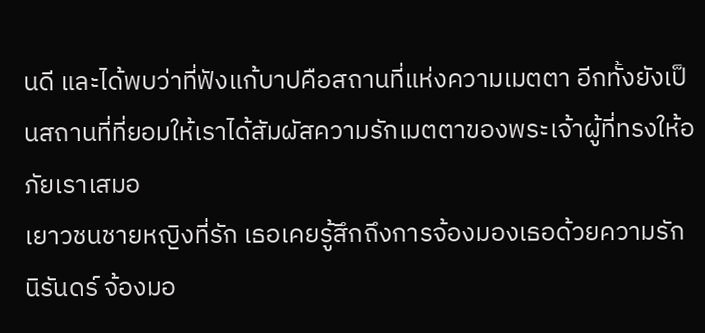นดี และได้พบว่าที่ฟังแก้บาปคือสถานที่แห่งความเมตตา อีกทั้งยังเป็นสถานที่ที่ยอมให้เราได้สัมผัสความรักเมตตาของพระเจ้าผู้ที่ทรงให้อภัยเราเสมอ
เยาวชนชายหญิงที่รัก เธอเคยรู้สึกถึงการจ้องมองเธอด้วยความรักนิรันดร์ จ้องมอ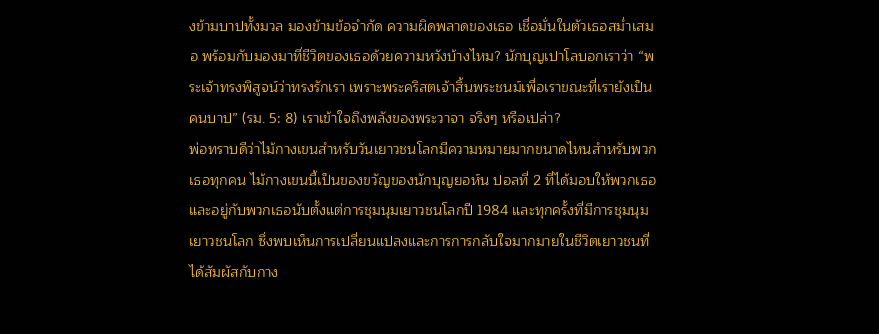งข้ามบาปทั้งมวล มองข้ามข้อจำกัด ความผิดพลาดของเธอ เชื่อมั่นในตัวเธอสม่ำเสมอ พร้อมกับมองมาที่ชีวิตของเธอด้วยความหวังบ้างไหม? นักบุญเปาโลบอกเราว่า “พระเจ้าทรงพิสูจน์ว่าทรงรักเรา เพราะพระคริสตเจ้าสิ้นพระชนม์เพื่อเราขณะที่เรายังเป็นคนบาป” (รม. 5: 8) เราเข้าใจถึงพลังของพระวาจา จริงๆ หรือเปล่า?
พ่อทราบดีว่าไม้กางเขนสำหรับวันเยาวชนโลกมีความหมายมากขนาดไหนสำหรับพวกเธอทุกคน ไม้กางเขนนี้เป็นของขวัญของนักบุญยอห์น ปอลที่ 2 ที่ได้มอบให้พวกเธอและอยู่กับพวกเธอนับตั้งแต่การชุมนุมเยาวชนโลกปี 1984 และทุกครั้งที่มีการชุมนุมเยาวชนโลก ซึ่งพบเห็นการเปลี่ยนแปลงและการการกลับใจมากมายในชีวิตเยาวชนที่ได้สัมผัสกับกาง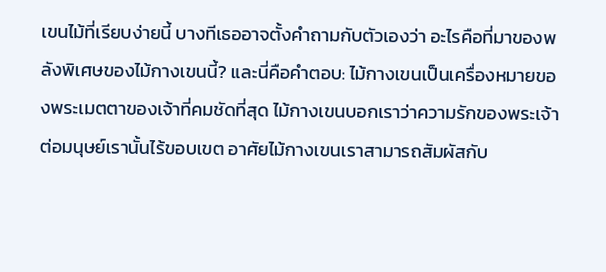เขนไม้ที่เรียบง่ายนี้ บางทีเธออาจตั้งคำถามกับตัวเองว่า อะไรคือที่มาของพลังพิเศษของไม้กางเขนนี้? และนี่คือคำตอบ: ไม้กางเขนเป็นเครื่องหมายของพระเมตตาของเจ้าที่คมชัดที่สุด ไม้กางเขนบอกเราว่าความรักของพระเจ้าต่อมนุษย์เรานั้นไร้ขอบเขต อาศัยไม้กางเขนเราสามารถสัมผัสกับ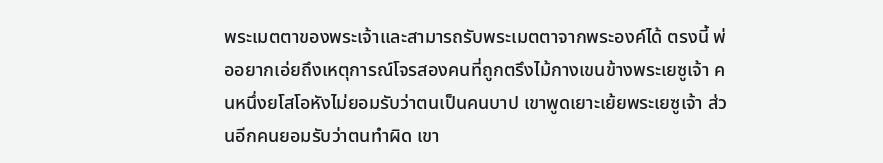พระเมตตาของพระเจ้าและสามารถรับพระเมตตาจากพระองค์ได้ ตรงนี้ พ่ออยากเอ่ยถึงเหตุการณ์โจรสองคนที่ถูกตรึงไม้กางเขนข้างพระเยซูเจ้า คนหนึ่งยโสโอหังไม่ยอมรับว่าตนเป็นคนบาป เขาพูดเยาะเย้ยพระเยซูเจ้า ส่วนอีกคนยอมรับว่าตนทำผิด เขา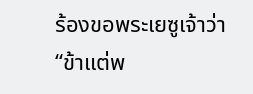ร้องขอพระเยซูเจ้าว่า “ข้าแต่พ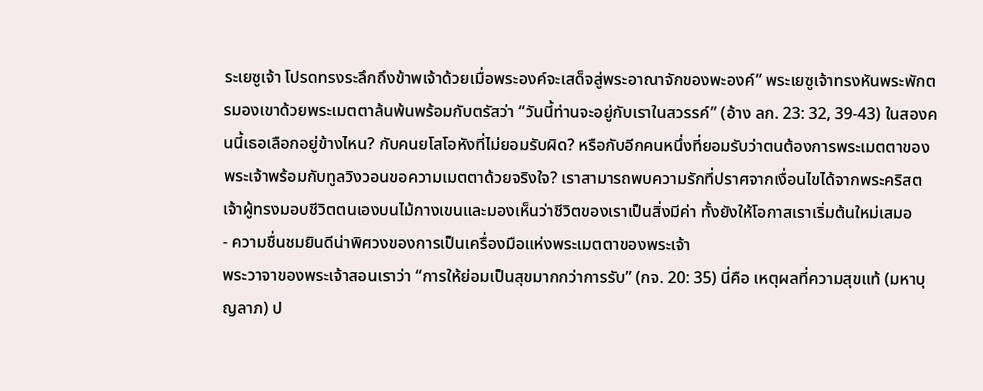ระเยซูเจ้า โปรดทรงระลึกถึงข้าพเจ้าด้วยเมื่อพระองค์จะเสด็จสู่พระอาณาจักของพะองค์” พระเยซูเจ้าทรงหันพระพักตรมองเขาด้วยพระเมตตาล้นพ้นพร้อมกับตรัสว่า “วันนี้ท่านจะอยู่กับเราในสวรรค์” (อ้าง ลก. 23: 32, 39-43) ในสองคนนี้เธอเลือกอยู่ข้างไหน? กับคนยโสโอหังที่ไม่ยอมรับผิด? หรือกับอีกคนหนึ่งที่ยอมรับว่าตนต้องการพระเมตตาของพระเจ้าพร้อมกับทูลวิงวอนขอความเมตตาด้วยจริงใจ? เราสามารถพบความรักที่ปราศจากเงื่อนไขได้จากพระคริสตเจ้าผู้ทรงมอบชีวิตตนเองบนไม้กางเขนและมองเห็นว่าชีวิตของเราเป็นสิ่งมีค่า ทั้งยังให้โอกาสเราเริ่มต้นใหม่เสมอ
- ความชื่นชมยินดีน่าพิศวงของการเป็นเครื่องมือแห่งพระเมตตาของพระเจ้า
พระวาจาของพระเจ้าสอนเราว่า “การให้ย่อมเป็นสุขมากกว่าการรับ” (กจ. 20: 35) นี่คือ เหตุผลที่ความสุขแท้ (มหาบุญลาภ) ป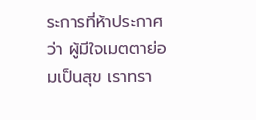ระการที่ห้าประกาศว่า ผู้มีใจเมตตาย่อมเป็นสุข เราทรา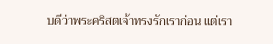บดีว่าพระคริสตเจ้าทรงรักเราก่อน แต่เรา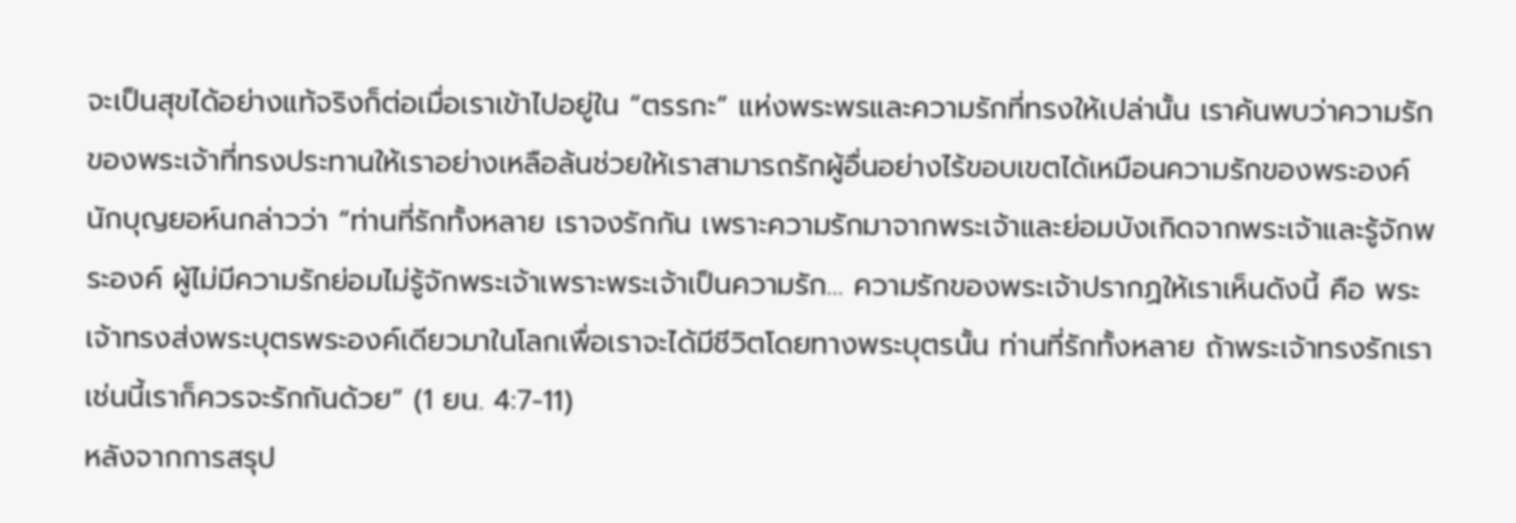จะเป็นสุขได้อย่างแท้จริงก็ต่อเมื่อเราเข้าไปอยู่ใน “ตรรกะ” แห่งพระพรและความรักที่ทรงให้เปล่านั้น เราค้นพบว่าความรักของพระเจ้าที่ทรงประทานให้เราอย่างเหลือล้นช่วยให้เราสามารถรักผู้อื่นอย่างไร้ขอบเขตได้เหมือนความรักของพระองค์ นักบุญยอห์นกล่าวว่า “ท่านที่รักทั้งหลาย เราจงรักกัน เพราะความรักมาจากพระเจ้าและย่อมบังเกิดจากพระเจ้าและรู้จักพระองค์ ผู้ไม่มีความรักย่อมไม่รู้จักพระเจ้าเพราะพระเจ้าเป็นความรัก… ความรักของพระเจ้าปรากฏให้เราเห็นดังนี้ คือ พระเจ้าทรงส่งพระบุตรพระองค์เดียวมาในโลกเพื่อเราจะได้มีชีวิตโดยทางพระบุตรนั้น ท่านที่รักทั้งหลาย ถ้าพระเจ้าทรงรักเราเช่นนี้เราก็ควรจะรักกันด้วย” (1 ยน. 4:7-11)
หลังจากการสรุป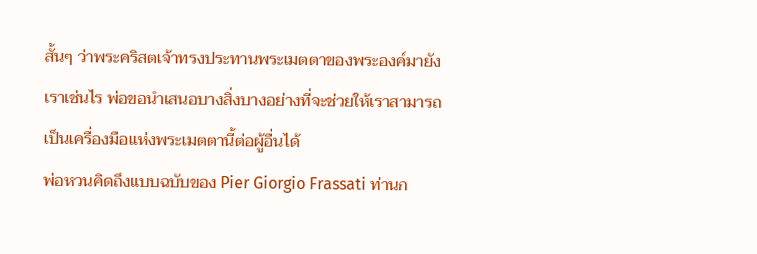สั้นๆ ว่าพระคริสตเจ้าทรงประทานพระเมตตาของพระองค์มายังเราเช่นไร พ่อขอนำเสนอบางสิ่งบางอย่างที่จะช่วยให้เราสามารถเป็นเครื่องมือแห่งพระเมตตานี้ต่อผู้อื่นได้
พ่อหวนคิดถึงแบบฉบับของ Pier Giorgio Frassati ท่านก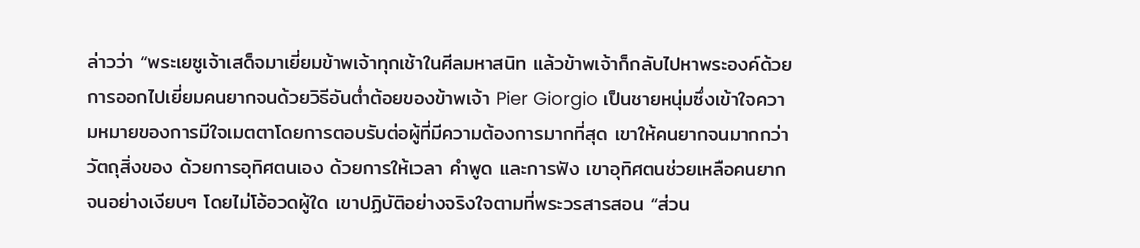ล่าวว่า “พระเยซูเจ้าเสด็จมาเยี่ยมข้าพเจ้าทุกเช้าในศีลมหาสนิท แล้วข้าพเจ้าก็กลับไปหาพระองค์ด้วยการออกไปเยี่ยมคนยากจนด้วยวิธีอันต่ำต้อยของข้าพเจ้า Pier Giorgio เป็นชายหนุ่มซึ่งเข้าใจความหมายของการมีใจเมตตาโดยการตอบรับต่อผู้ที่มีความต้องการมากที่สุด เขาให้คนยากจนมากกว่าวัตถุสิ่งของ ด้วยการอุทิศตนเอง ด้วยการให้เวลา คำพูด และการฟัง เขาอุทิศตนช่วยเหลือคนยากจนอย่างเงียบๆ โดยไม่โอ้อวดผู้ใด เขาปฏิบัติอย่างจริงใจตามที่พระวรสารสอน “ส่วน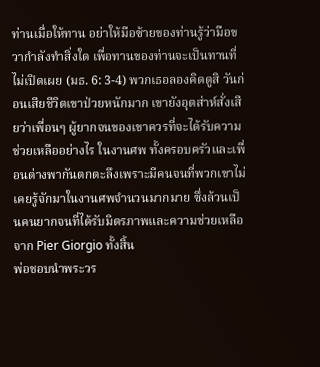ท่านเมื่อให้ทาน อย่าให้มือซ้ายของท่านรู้ว่ามือขวากำลังทำสิ่งใด เพื่อทานของท่านจะเป็นทานที่ไม่เปิดเผย (มธ. 6: 3-4) พวกเธอลองคิดดูสิ วันก่อนเสียชีวิตเขาป่วยหนักมาก เขายังอุตส่าห์สั่งเสียว่าเพื่อนๆ ผู้ยากจนของเขาควรที่จะได้รับความช่วยเหลืออย่างไร ในงานศพ ทั้งครอบครัวและเพื่อนต่างพากันตกตะลึงเพราะมีคนจนที่พวกเขาไม่เคยรู้จักมาในงานศพจำนวนมากมาย ซึ่งล้วนเป็นคนยากจนที่ได้รับมิตรภาพและความช่วยเหลือจาก Pier Giorgio ทั้งสิ้น
พ่อชอบนำพระวร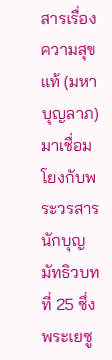สารเรื่องความสุขแท้ (มหาบุญลาภ) มาเชื่อมโยงกับพระวรสารนักบุญมัทธิวบทที่ 25 ซึ่งพระเยซู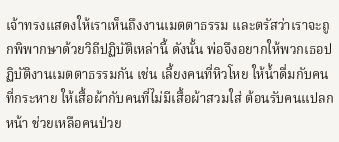เจ้าทรงแสดงให้เราเห็นถึงงานเมตตาธรรม และตรัสว่าเราจะถูกพิพากษาด้วยวิถีปฏิบัติเหล่านี้ ดังนั้น พ่อจึงอยากให้พวกเธอปฏิบัติงานเมตตาธรรมกัน เช่น เลี้ยงคนที่หิวโหย ให้น้ำดื่มกับคนที่กระหาย ให้เสื้อผ้ากับคนที่ไม่มีเสื้อผ้าสวมใส่ ต้อนรับคนแปลกหน้า ช่วยเหลือคนป่วย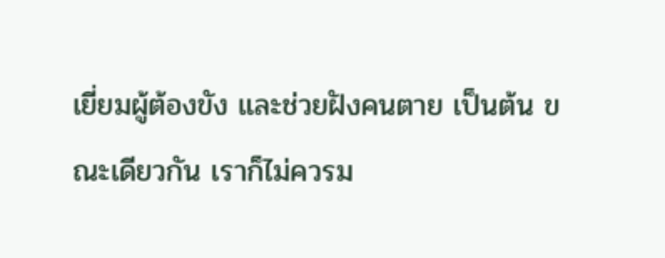เยี่ยมผู้ต้องขัง และช่วยฝังคนตาย เป็นต้น ขณะเดียวกัน เราก็ไม่ควรม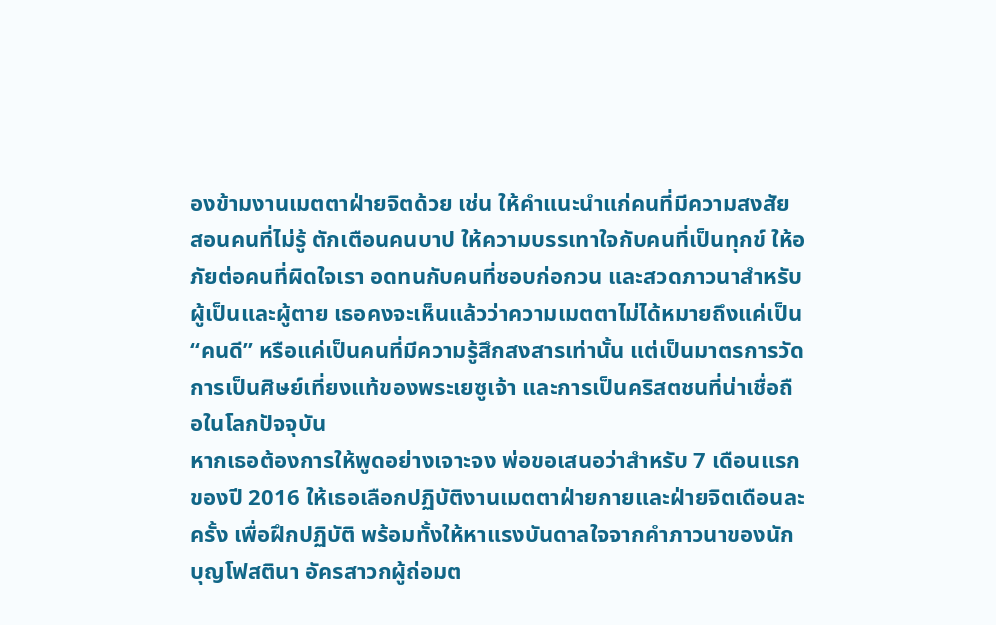องข้ามงานเมตตาฝ่ายจิตด้วย เช่น ให้คำแนะนำแก่คนที่มีความสงสัย สอนคนที่ไม่รู้ ตักเตือนคนบาป ให้ความบรรเทาใจกับคนที่เป็นทุกข์ ให้อภัยต่อคนที่ผิดใจเรา อดทนกับคนที่ชอบก่อกวน และสวดภาวนาสำหรับผู้เป็นและผู้ตาย เธอคงจะเห็นแล้วว่าความเมตตาไม่ได้หมายถึงแค่เป็น “คนดี” หรือแค่เป็นคนที่มีความรู้สึกสงสารเท่านั้น แต่เป็นมาตรการวัดการเป็นศิษย์เที่ยงแท้ของพระเยซูเจ้า และการเป็นคริสตชนที่น่าเชื่อถือในโลกปัจจุบัน
หากเธอต้องการให้พูดอย่างเจาะจง พ่อขอเสนอว่าสำหรับ 7 เดือนแรกของปี 2016 ให้เธอเลือกปฏิบัติงานเมตตาฝ่ายกายและฝ่ายจิตเดือนละครั้ง เพื่อฝึกปฏิบัติ พร้อมทั้งให้หาแรงบันดาลใจจากคำภาวนาของนักบุญโฟสตินา อัครสาวกผู้ถ่อมต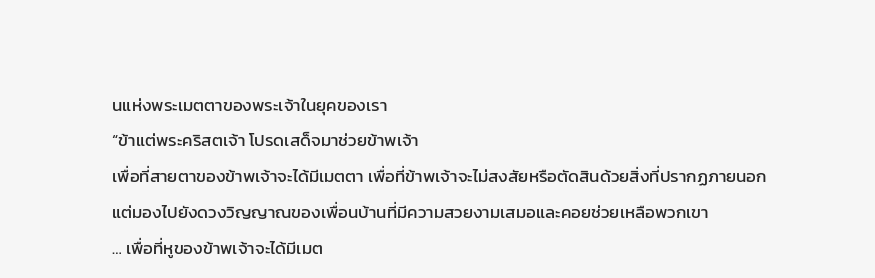นแห่งพระเมตตาของพระเจ้าในยุคของเรา
“ข้าแต่พระคริสตเจ้า โปรดเสด็จมาช่วยข้าพเจ้า
เพื่อที่สายตาของข้าพเจ้าจะได้มีเมตตา เพื่อที่ข้าพเจ้าจะไม่สงสัยหรือตัดสินด้วยสิ่งที่ปรากฏภายนอก
แต่มองไปยังดวงวิญญาณของเพื่อนบ้านที่มีความสวยงามเสมอและคอยช่วยเหลือพวกเขา
… เพื่อที่หูของข้าพเจ้าจะได้มีเมต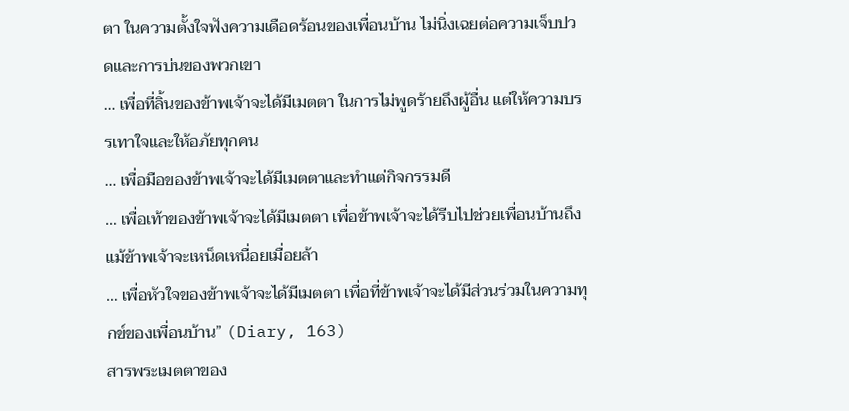ตา ในความตั้งใจฟังความเดือดร้อนของเพื่อนบ้าน ไม่นิ่งเฉยต่อความเจ็บปวดและการบ่นของพวกเขา
… เพื่อที่ลิ้นของข้าพเจ้าจะได้มีเมตตา ในการไม่พูดร้ายถึงผู้อื่น แต่ให้ความบรรเทาใจและให้อภัยทุกคน
… เพื่อมือของข้าพเจ้าจะได้มีเมตตาและทำแต่กิจกรรมดี
… เพื่อเท้าของข้าพเจ้าจะได้มีเมตตา เพื่อข้าพเจ้าจะได้รีบไปช่วยเพื่อนบ้านถึงแม้ข้าพเจ้าจะเหน็ดเหนื่อยเมื่อยล้า
… เพื่อหัวใจของข้าพเจ้าจะได้มีเมตตา เพื่อที่ข้าพเจ้าจะได้มีส่วนร่วมในความทุกข์ของเพื่อนบ้าน” (Diary, 163)
สารพระเมตตาของ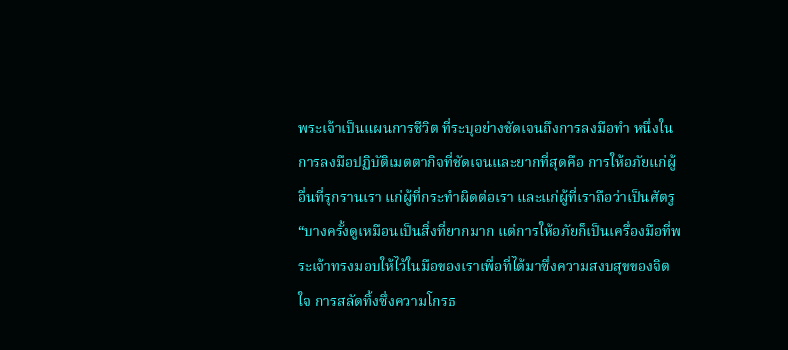พระเจ้าเป็นแผนการชีวิต ที่ระบุอย่างชัดเจนถึงการลงมือทำ หนึ่งในการลงมือปฏิบัติเมตตากิจที่ชัดเจนและยากที่สุดคือ การให้อภัยแก่ผู้อื่นที่รุกรานเรา แก่ผู้ที่กระทำผิดต่อเรา และแก่ผู้ที่เราถือว่าเป็นศัตรู “บางครั้งดูเหมือนเป็นสิ่งที่ยากมาก แต่การให้อภัยก็เป็นเครื่องมือที่พระเจ้าทรงมอบให้ไว้ในมือของเราเพื่อที่ได้มาซึ่งความสงบสุขของจิตใจ การสลัดทิ้งซึ่งความโกรธ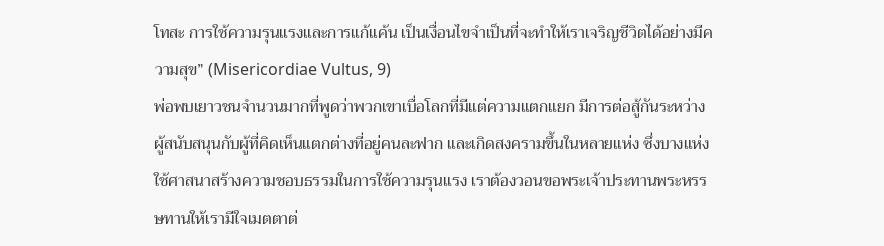โทสะ การใช้ความรุนแรงและการแก้แค้น เป็นเงื่อนไขจำเป็นที่จะทำให้เราเจริญชีวิตได้อย่างมีความสุข” (Misericordiae Vultus, 9)
พ่อพบเยาวชนจำนวนมากที่พูดว่าพวกเขาเบื่อโลกที่มีแต่ความแตกแยก มีการต่อสู้กันระหว่างผู้สนับสนุนกับผู้ที่คิดเห็นแตกต่างที่อยู่คนละฟาก และเกิดสงครามขึ้นในหลายแห่ง ซึ่งบางแห่งใช้ศาสนาสร้างความชอบธรรมในการใช้ความรุนแรง เราต้องวอนขอพระเจ้าประทานพระหรรษทานให้เรามีใจเมตตาต่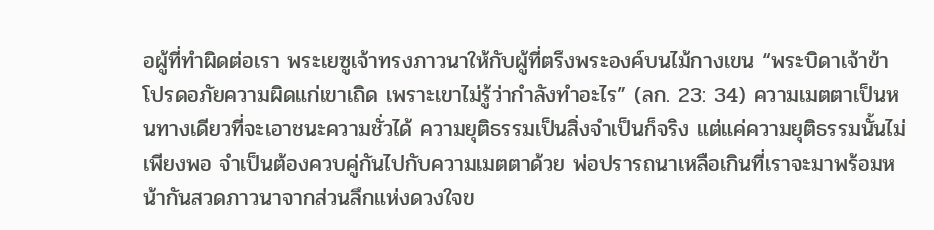อผู้ที่ทำผิดต่อเรา พระเยซูเจ้าทรงภาวนาให้กับผู้ที่ตรึงพระองค์บนไม้กางเขน “พระบิดาเจ้าข้า โปรดอภัยความผิดแก่เขาเถิด เพราะเขาไม่รู้ว่ากำลังทำอะไร” (ลก. 23: 34) ความเมตตาเป็นหนทางเดียวที่จะเอาชนะความชั่วได้ ความยุติธรรมเป็นสิ่งจำเป็นก็จริง แต่แค่ความยุติธรรมนั้นไม่เพียงพอ จำเป็นต้องควบคู่กันไปกับความเมตตาด้วย พ่อปรารถนาเหลือเกินที่เราจะมาพร้อมหน้ากันสวดภาวนาจากส่วนลึกแห่งดวงใจข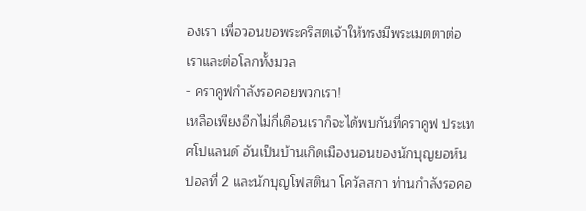องเรา เพื่อวอนขอพระคริสตเจ้าให้ทรงมีพระเมตตาต่อเราและต่อโลกทั้งมวล
- คราคูฟกำลังรอคอยพวกเรา!
เหลือเพียงอีกไม่กี่เดือนเราก็จะได้พบกันที่คราคูฟ ประเทศโปแลนด์ อันเป็นบ้านเกิดเมืองนอนของนักบุญยอห์น ปอลที่ 2 และนักบุญโฟสตินา โควัลสกา ท่านกำลังรอคอ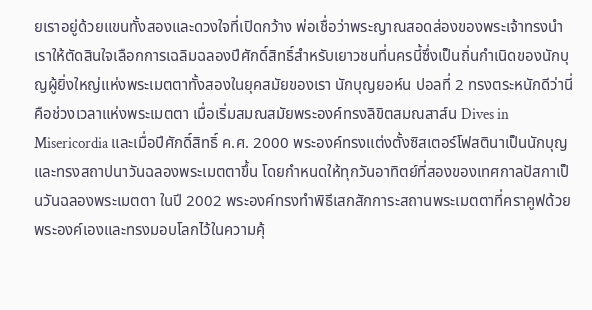ยเราอยู่ด้วยแขนทั้งสองและดวงใจที่เปิดกว้าง พ่อเชื่อว่าพระญาณสอดส่องของพระเจ้าทรงนำเราให้ตัดสินใจเลือกการเฉลิมฉลองปีศักดิ์สิทธิ์สำหรับเยาวชนที่นครนี้ซึ่งเป็นถิ่นกำเนิดของนักบุญผู้ยิ่งใหญ่แห่งพระเมตตาทั้งสองในยุคสมัยของเรา นักบุญยอห์น ปอลที่ 2 ทรงตระหนักดีว่านี่คือช่วงเวลาแห่งพระเมตตา เมื่อเริ่มสมณสมัยพระองค์ทรงลิขิตสมณสาส์น Dives in Misericordia และเมื่อปีศักดิ์สิทธิ์ ค.ศ. 2000 พระองค์ทรงแต่งตั้งซิสเตอร์โฟสตินาเป็นนักบุญและทรงสถาปนาวันฉลองพระเมตตาขึ้น โดยกำหนดให้ทุกวันอาทิตย์ที่สองของเทศกาลปัสกาเป็นวันฉลองพระเมตตา ในปี 2002 พระองค์ทรงทำพิธีเสกสักการะสถานพระเมตตาที่คราคูฟด้วยพระองค์เองและทรงมอบโลกไว้ในความคุ้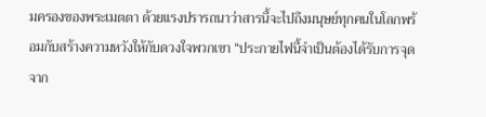มครองของพระเมตตา ด้วยแรงปรารถนาว่าสารนี้จะไปถึงมนุษย์ทุกคนในโลกพร้อมกับสร้างความหวังให้กับดวงใจพวกเขา “ประกายไฟนี้จำเป็นต้องได้รับการจุดจาก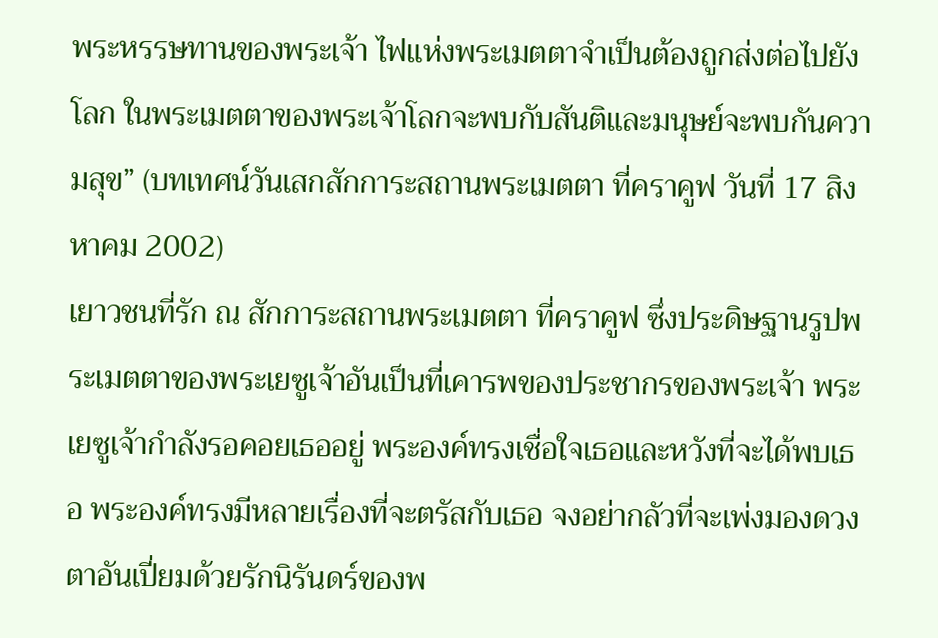พระหรรษทานของพระเจ้า ไฟแห่งพระเมตตาจำเป็นต้องถูกส่งต่อไปยังโลก ในพระเมตตาของพระเจ้าโลกจะพบกับสันติและมนุษย์จะพบกันความสุข” (บทเทศน์วันเสกสักการะสถานพระเมตตา ที่คราคูฟ วันที่ 17 สิงหาคม 2002)
เยาวชนที่รัก ณ สักการะสถานพระเมตตา ที่คราคูฟ ซึ่งประดิษฐานรูปพระเมตตาของพระเยซูเจ้าอันเป็นที่เคารพของประชากรของพระเจ้า พระเยซูเจ้ากำลังรอคอยเธออยู่ พระองค์ทรงเชื่อใจเธอและหวังที่จะได้พบเธอ พระองค์ทรงมีหลายเรื่องที่จะตรัสกับเธอ จงอย่ากลัวที่จะเพ่งมองดวงตาอันเปี่ยมด้วยรักนิรันดร์ของพ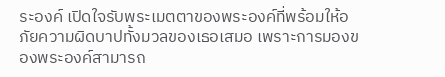ระองค์ เปิดใจรับพระเมตตาของพระองค์ที่พร้อมให้อภัยความผิดบาปทั้งมวลของเธอเสมอ เพราะการมองของพระองค์สามารถ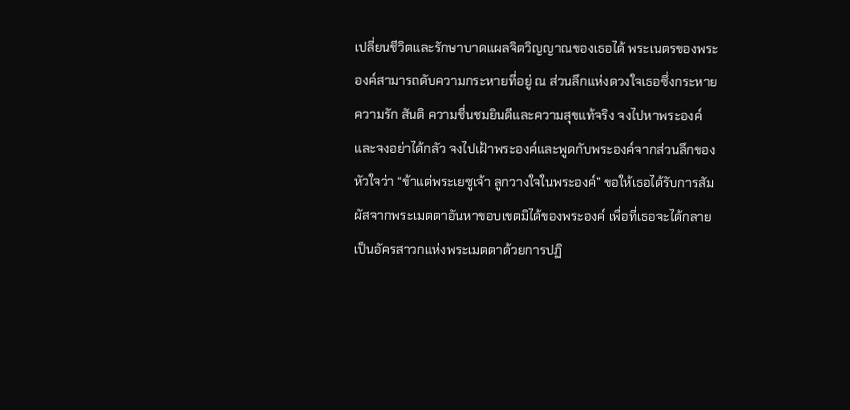เปลี่ยนชีวิตและรักษาบาดแผลจิตวิญญาณของเธอได้ พระเนตรของพระองค์สามารถดับความกระหายที่อยู่ ณ ส่วนลึกแห่งดวงใจเธอซึ่งกระหายความรัก สันติ ความชื่นชมยินดีและความสุขแท้จริง จงไปหาพระองค์และจงอย่าได้กลัว จงไปเฝ้าพระองค์และพูดกับพระองค์จากส่วนลึกของหัวใจว่า “ข้าแต่พระเยซูเจ้า ลูกวางใจในพระองค์” ขอให้เธอได้รับการสัมผัสจากพระเมตตาอันหาขอบเขตมิได้ของพระองค์ เพื่อที่เธอจะได้กลายเป็นอัครสาวกแห่งพระเมตตาด้วยการปฏิ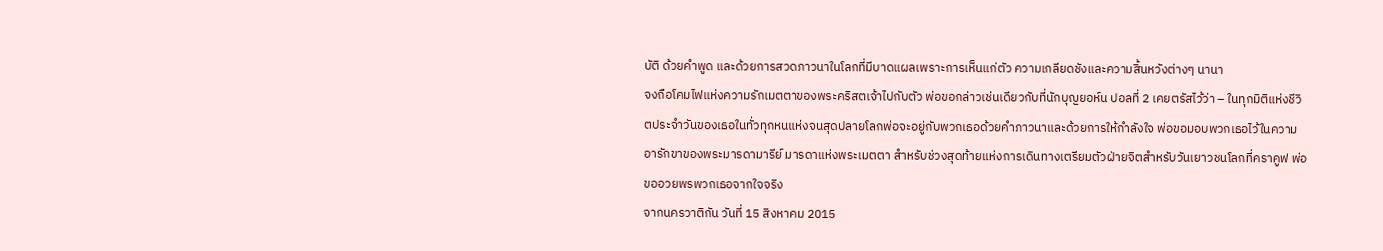บัติ ด้วยคำพูด และด้วยการสวดภาวนาในโลกที่มีบาดแผลเพราะการเห็นแก่ตัว ความเกลียดชังและความสิ้นหวังต่างๆ นานา
จงถือโคมไฟแห่งความรักเมตตาของพระคริสตเจ้าไปกับตัว พ่อขอกล่าวเช่นเดียวกับที่นักบุญยอห์น ปอลที่ 2 เคยตรัสไว้ว่า – ในทุกมิติแห่งชีวิตประจำวันของเธอในทั่วทุกหนแห่งจนสุดปลายโลกพ่อจะอยู่กับพวกเธอด้วยคำภาวนาและด้วยการให้กำลังใจ พ่อขอมอบพวกเธอไว้ในความอารักขาของพระมารดามารีย์ มารดาแห่งพระเมตตา สำหรับช่วงสุดท้ายแห่งการเดินทางเตรียมตัวฝ่ายจิตสำหรับวันเยาวชนโลกที่คราคูฟ พ่อขออวยพรพวกเธอจากใจจริง
จากนครวาติกัน วันที่ 15 สิงหาคม 2015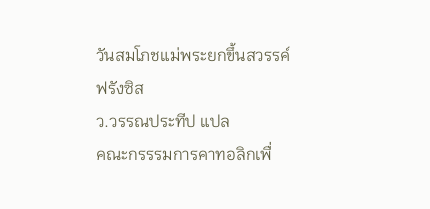วันสมโภชแม่พระยกขึ้นสวรรค์
ฟรังซิส
ว.วรรณประทีป แปล
คณะกรรรมการคาทอลิกเพื่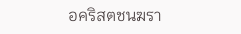อคริสตชนฆรา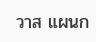วาส แผนก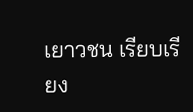เยาวชน เรียบเรียง